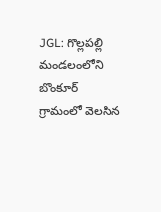JGL: గొల్లపల్లి మండలంలోని బొంకూర్ గ్రామంలో వెలసిన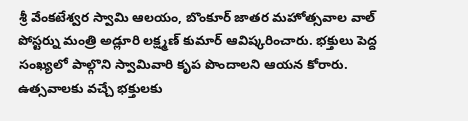శ్రీ వేంకటేశ్వర స్వామి ఆలయం, బొంకూర్ జాతర మహోత్సవాల వాల్ పోస్టర్ను మంత్రి అడ్లూరి లక్ష్మణ్ కుమార్ ఆవిష్కరించారు. భక్తులు పెద్ద సంఖ్యలో పాల్గొని స్వామివారి కృప పొందాలని ఆయన కోరారు. ఉత్సవాలకు వచ్చే భక్తులకు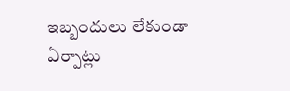ఇబ్బందులు లేకుండా ఏర్పాట్లు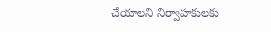చేయాలని నిర్వాహకులకు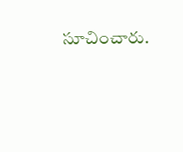సూచించారు.